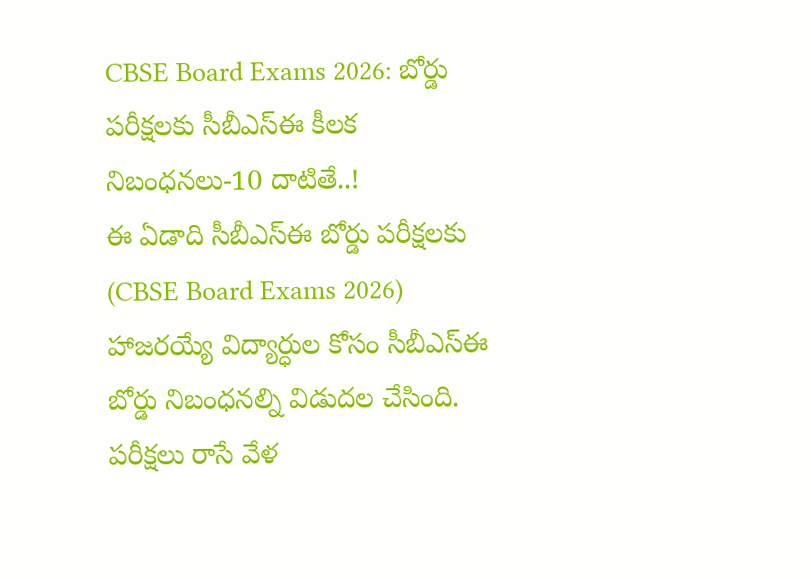CBSE Board Exams 2026: బోర్డు పరీక్షలకు సీబీఎస్ఈ కీలక నిబంధనలు-10 దాటితే..!
ఈ ఏడాది సీబీఎస్ఈ బోర్డు పరీక్షలకు (CBSE Board Exams 2026) హాజరయ్యే విద్యార్ధుల కోసం సీబీఎస్ఈ బోర్డు నిబంధనల్ని విడుదల చేసింది. పరీక్షలు రాసే వేళ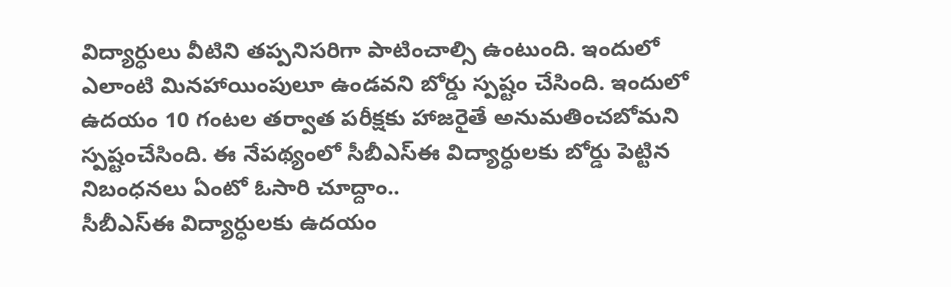విద్యార్ధులు వీటిని తప్పనిసరిగా పాటించాల్సి ఉంటుంది. ఇందులో ఎలాంటి మినహాయింపులూ ఉండవని బోర్డు స్పష్టం చేసింది. ఇందులో ఉదయం 10 గంటల తర్వాత పరీక్షకు హాజరైతే అనుమతించబోమని స్పష్టంచేసింది. ఈ నేపథ్యంలో సీబీఎస్ఈ విద్యార్ధులకు బోర్డు పెట్టిన నిబంధనలు ఏంటో ఓసారి చూద్దాం..
సీబీఎస్ఈ విద్యార్ధులకు ఉదయం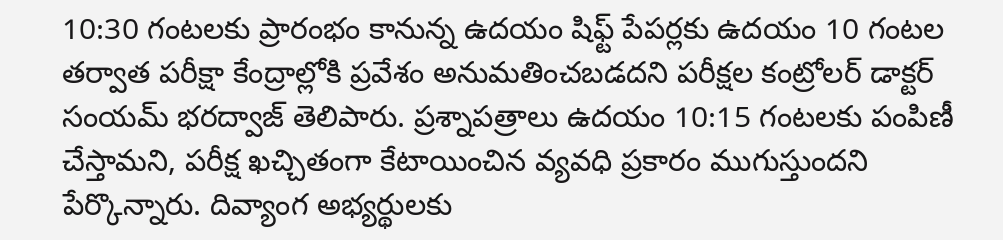10:30 గంటలకు ప్రారంభం కానున్న ఉదయం షిఫ్ట్ పేపర్లకు ఉదయం 10 గంటల తర్వాత పరీక్షా కేంద్రాల్లోకి ప్రవేశం అనుమతించబడదని పరీక్షల కంట్రోలర్ డాక్టర్ సంయమ్ భరద్వాజ్ తెలిపారు. ప్రశ్నాపత్రాలు ఉదయం 10:15 గంటలకు పంపిణీ చేస్తామని, పరీక్ష ఖచ్చితంగా కేటాయించిన వ్యవధి ప్రకారం ముగుస్తుందని పేర్కొన్నారు. దివ్యాంగ అభ్యర్థులకు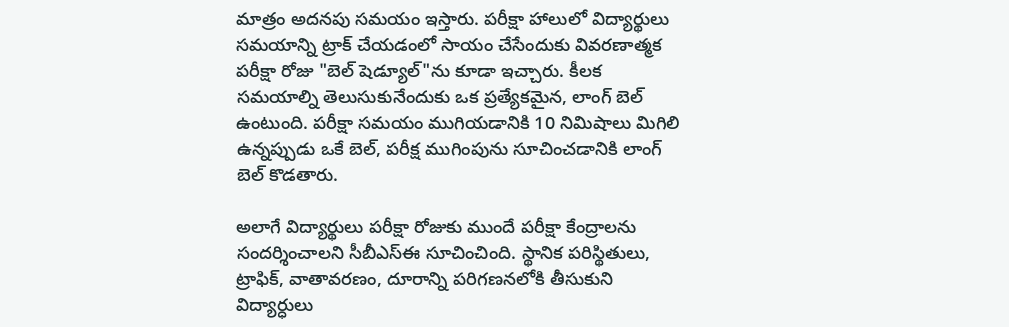మాత్రం అదనపు సమయం ఇస్తారు. పరీక్షా హాలులో విద్యార్థులు సమయాన్ని ట్రాక్ చేయడంలో సాయం చేసేందుకు వివరణాత్మక పరీక్షా రోజు "బెల్ షెడ్యూల్"ను కూడా ఇచ్చారు. కీలక సమయాల్ని తెలుసుకునేందుకు ఒక ప్రత్యేకమైన, లాంగ్ బెల్ ఉంటుంది. పరీక్షా సమయం ముగియడానికి 10 నిమిషాలు మిగిలి ఉన్నప్పుడు ఒకే బెల్, పరీక్ష ముగింపును సూచించడానికి లాంగ్ బెల్ కొడతారు.

అలాగే విద్యార్థులు పరీక్షా రోజుకు ముందే పరీక్షా కేంద్రాలను సందర్శించాలని సీబీఎస్ఈ సూచించింది. స్థానిక పరిస్థితులు, ట్రాఫిక్, వాతావరణం, దూరాన్ని పరిగణనలోకి తీసుకుని విద్యార్ధులు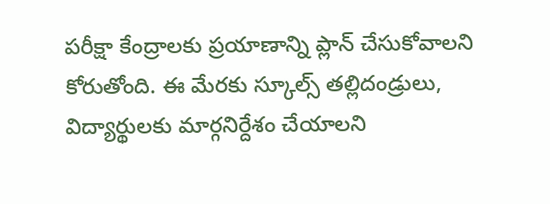పరీక్షా కేంద్రాలకు ప్రయాణాన్ని ప్లాన్ చేసుకోవాలని కోరుతోంది. ఈ మేరకు స్కూల్స్ తల్లిదండ్రులు, విద్యార్థులకు మార్గనిర్దేశం చేయాలని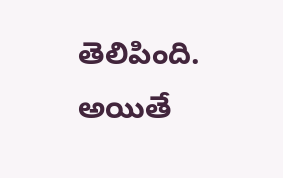తెలిపింది. అయితే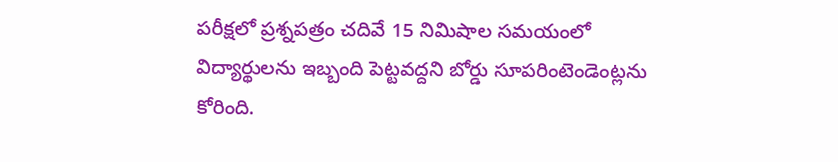పరీక్షలో ప్రశ్నపత్రం చదివే 15 నిమిషాల సమయంలో విద్యార్థులను ఇబ్బంది పెట్టవద్దని బోర్డు సూపరింటెండెంట్లను కోరింది.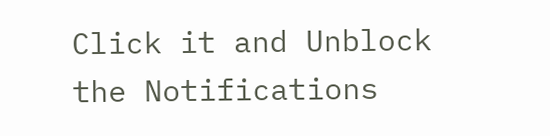Click it and Unblock the Notifications